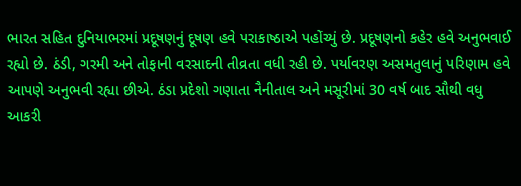ભારત સહિત દુનિયાભરમાં પ્રદૂષણનું દૂષણ હવે પરાકાષ્ઠાએ પહોંચ્યું છે. પ્રદૂષણનો કહેર હવે અનુભવાઈ રહ્યો છે. ઠંડી, ગરમી અને તોફાની વરસાદની તીવ્રતા વધી રહી છે. પર્યાવરણ અસમતુલાનું પરિણામ હવે આપણે અનુભવી રહ્યા છીએ. ઠંડા પ્રદેશો ગણાતા નૈનીતાલ અને મસૂરીમાં 30 વર્ષ બાદ સૌથી વધુ આકરી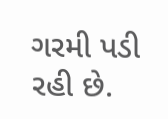ગરમી પડી રહી છે.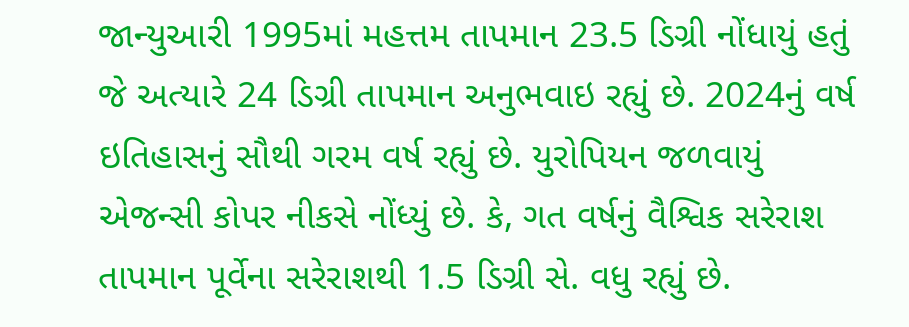જાન્યુઆરી 1995માં મહત્તમ તાપમાન 23.5 ડિગ્રી નોંધાયું હતું જે અત્યારે 24 ડિગ્રી તાપમાન અનુભવાઇ રહ્યું છે. 2024નું વર્ષ ઇતિહાસનું સૌથી ગરમ વર્ષ રહ્યું છે. યુરોપિયન જળવાયું એજન્સી કોપર નીકસે નોંધ્યું છે. કે, ગત વર્ષનું વૈશ્વિક સરેરાશ તાપમાન પૂર્વેના સરેરાશથી 1.5 ડિગ્રી સે. વધુ રહ્યું છે.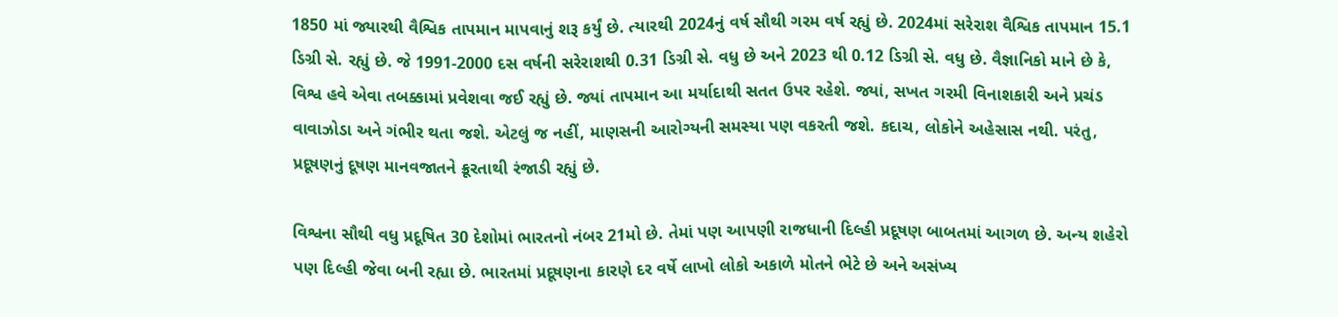1850 માં જ્યારથી વૈશ્વિક તાપમાન માપવાનું શરૂ કર્યું છે. ત્યારથી 2024નું વર્ષ સૌથી ગરમ વર્ષ રહ્યું છે. 2024માં સરેરાશ વૈશ્વિક તાપમાન 15.1 ડિગ્રી સે. રહ્યું છે. જે 1991-2000 દસ વર્ષની સરેરાશથી 0.31 ડિગ્રી સે. વધુ છે અને 2023 થી 0.12 ડિગ્રી સે. વધુ છે. વૈજ્ઞાનિકો માને છે કે, વિશ્વ હવે એવા તબક્કામાં પ્રવેશવા જઈ રહ્યું છે. જ્યાં તાપમાન આ મર્યાદાથી સતત ઉપર રહેશે. જ્યાં, સખત ગરમી વિનાશકારી અને પ્રચંડ વાવાઝોડા અને ગંભીર થતા જશે. એટલું જ નહીં, માણસની આરોગ્યની સમસ્યા પણ વકરતી જશે. કદાચ, લોકોને અહેસાસ નથી. પરંતુ, પ્રદૂષણનું દૂષણ માનવજાતને ક્રૂરતાથી રંજાડી રહ્યું છે.

વિશ્વના સૌથી વધુ પ્રદૂષિત 30 દેશોમાં ભારતનો નંબર 21મો છે. તેમાં પણ આપણી રાજધાની દિલ્હી પ્રદૂષણ બાબતમાં આગળ છે. અન્ય શહેરો પણ દિલ્હી જેવા બની રહ્યા છે. ભારતમાં પ્રદૂષણના કારણે દર વર્ષે લાખો લોકો અકાળે મોતને ભેટે છે અને અસંખ્ય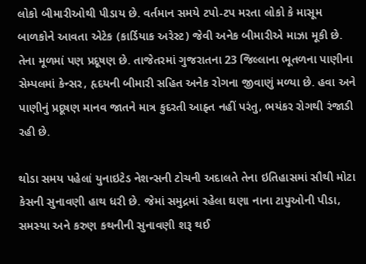લોકો બીમારીઓથી પીડાય છે. વર્તમાન સમયે ટપો-ટપ મરતા લોકો કે માસૂમ બાળકોને આવતા એટેક (કાર્ડિયાક અરેસ્ટ) જેવી અનેક બીમારીએ માઝા મૂકી છે. તેના મૂળમાં પણ પ્રદૂષણ છે. તાજેતરમાં ગુજરાતના 23 જિલ્લાના ભૂતળના પાણીના સેમ્પલમાં કેન્સર, હૃદયની બીમારી સહિત અનેક રોગના જીવાણું મળ્યા છે. હવા અને પાણીનું પ્રદૂષણ માનવ જાતને માત્ર કુદરતી આફ્ત નહીં પરંતુ, ભયંકર રોગથી રંજાડી રહી છે.

થોડા સમય પહેલાં યુનાઇટેડ નેશન્સની ટોચની અદાલતે તેના ઇતિહાસમાં સૌથી મોટા કેસની સુનાવણી હાથ ધરી છે. જેમાં સમુદ્રમાં રહેલા ઘણા નાના ટાપુઓની પીડા, સમસ્યા અને કરુણ કથનીની સુનાવણી શરૂ થઈ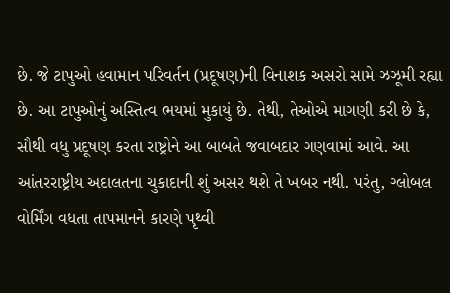છે. જે ટાપુઓ હવામાન પરિવર્તન (પ્રદૂષણ)ની વિનાશક અસરો સામે ઝઝૂમી રહ્યા છે. આ ટાપુઓનું અસ્તિત્વ ભયમાં મુકાયું છે. તેથી, તેઓએ માગણી કરી છે કે, સૌથી વધુ પ્રદૂષણ કરતા રાષ્ટ્રોને આ બાબતે જવાબદાર ગણવામાં આવે. આ આંતરરાષ્ટ્રીય અદાલતના ચુકાદાની શું અસર થશે તે ખબર નથી. પરંતુ, ગ્લોબલ વોર્મિંગ વધતા તાપમાનને કારણે પૃથ્વી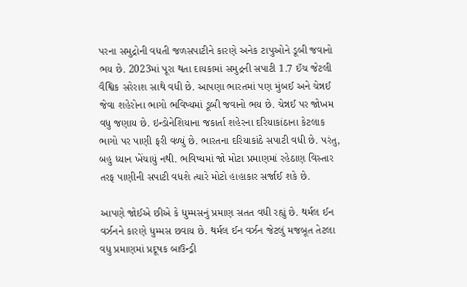પરના સમુદ્રોની વધતી જળસપાટીને કારણે અનેક ટાપુઓને ડૂબી જવાનો ભય છે. 2023માં પૂરા થતા દાયકામાં સમુદ્રની સપાટી 1.7 ઈંચ જેટલી વૈશ્વિક સરેરાશ સાથે વધી છે. આપણા ભારતમાં પણ મુંબઈ અને ચેન્નઈ જેવા શહેરોના ભાગો ભવિષ્યમાં ડૂબી જવાનો ભય છે. ચેન્નઈ પર જોખમ વધુ જણાય છે. ઇન્ડોનેશિયાના જકાર્તા શહેરના દરિયાકાંઠાના કેટલાક ભાગો પર પાણી ફરી વળ્યું છે. ભારતના દરિયાકાંઠે સપાટી વધી છે. પરંતુ, બહુ ધ્યાન ખેંચાયું નથી. ભવિષ્યમાં જો મોટા પ્રમાણમાં રહેઠાણ વિસ્તાર તરફ પાણીની સપાટી વધશે ત્યારે મોટો હાહાકાર સર્જાઈ શકે છે.

આપણે જોઈએ છીએ કે ધુમ્મસનું પ્રમાણ સતત વધી રહ્યું છે. થર્મલ ઈન વર્ઝનને કારણે ધુમ્મસ છવાય છે. થર્મલ ઈન વર્ઝન જેટલું મજબૂત તેટલા વધુ પ્રમાણમાં પ્રદૂષક બાઉન્ડ્રી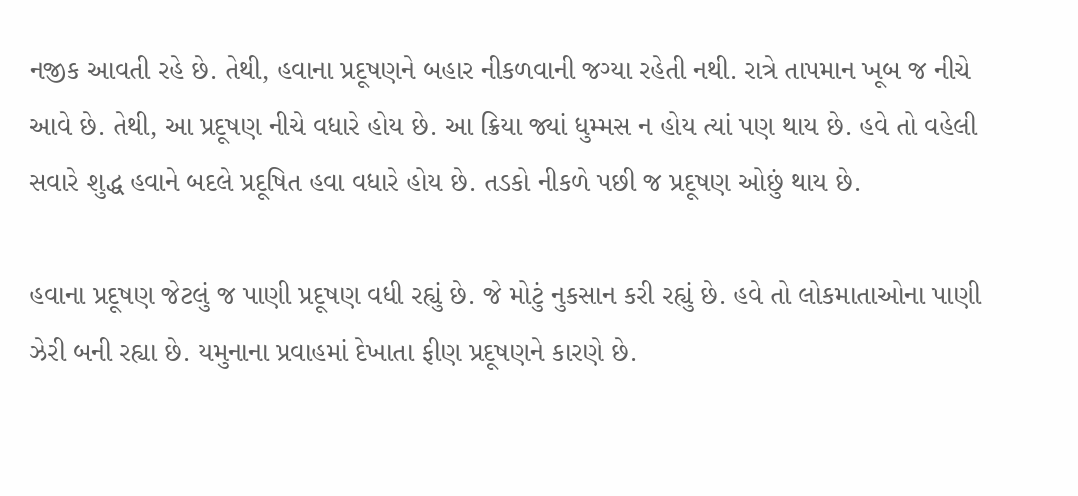નજીક આવતી રહે છે. તેથી, હવાના પ્રદૂષણને બહાર નીકળવાની જગ્યા રહેતી નથી. રાત્રે તાપમાન ખૂબ જ નીચે આવે છે. તેથી, આ પ્રદૂષણ નીચે વધારે હોય છે. આ ક્રિયા જ્યાં ધુમ્મસ ન હોય ત્યાં પણ થાય છે. હવે તો વહેલી સવારે શુદ્ધ હવાને બદલે પ્રદૂષિત હવા વધારે હોય છે. તડકો નીકળે પછી જ પ્રદૂષણ ઓછું થાય છે.

હવાના પ્રદૂષણ જેટલું જ પાણી પ્રદૂષણ વધી રહ્યું છે. જે મોટું નુકસાન કરી રહ્યું છે. હવે તો લોકમાતાઓના પાણી ઝેરી બની રહ્યા છે. યમુનાના પ્રવાહમાં દેખાતા ફીણ પ્રદૂષણને કારણે છે.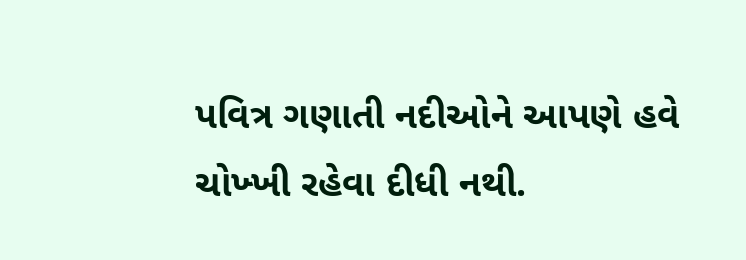પવિત્ર ગણાતી નદીઓને આપણે હવે ચોખ્ખી રહેવા દીધી નથી.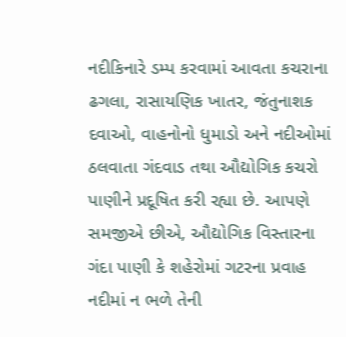નદીકિનારે ડમ્પ કરવામાં આવતા કચરાના ઢગલા, રાસાયણિક ખાતર, જંતુનાશક દવાઓ, વાહનોનો ધુમાડો અને નદીઓમાં ઠલવાતા ગંદવાડ તથા ઔદ્યોગિક કચરો પાણીને પ્રદૂષિત કરી રહ્યા છે. આપણે સમજીએ છીએ, ઔદ્યોગિક વિસ્તારના ગંદા પાણી કે શહેરોમાં ગટરના પ્રવાહ નદીમાં ન ભળે તેની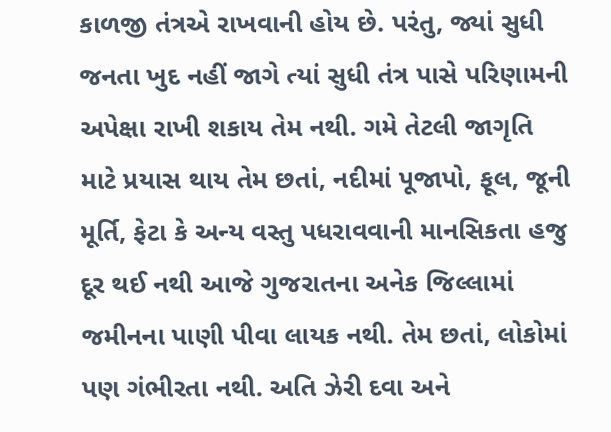કાળજી તંત્રએ રાખવાની હોય છે. પરંતુ, જ્યાં સુધી જનતા ખુદ નહીં જાગે ત્યાં સુધી તંત્ર પાસે પરિણામની અપેક્ષા રાખી શકાય તેમ નથી. ગમે તેટલી જાગૃતિ માટે પ્રયાસ થાય તેમ છતાં, નદીમાં પૂજાપો, ફૂલ, જૂની મૂર્તિ, ફેટા કે અન્ય વસ્તુ પધરાવવાની માનસિકતા હજુ દૂર થઈ નથી આજે ગુજરાતના અનેક જિલ્લામાં જમીનના પાણી પીવા લાયક નથી. તેમ છતાં, લોકોમાં પણ ગંભીરતા નથી. અતિ ઝેરી દવા અને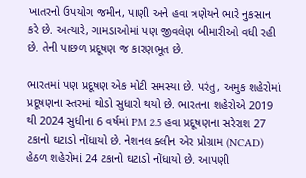ખાતરનો ઉપયોગ જમીન, પાણી અને હવા ત્રણેયને ભારે નુકસાન કરે છે. અત્યારે, ગામડાઓમાં પણ જીવલેણ બીમારીઓ વધી રહી છે. તેની પાછળ પ્રદૂષણ જ કારણભૂત છે.

ભારતમાં પણ પ્રદૂષણ એક મોટી સમસ્યા છે. પરંતુ, અમુક શહેરોમાં પ્રદૂષણના સ્તરમાં થોડો સુધારો થયો છે. ભારતના શહેરોએ 2019 થી 2024 સુધીના 6 વર્ષમાં PM 2.5 હવા પ્રદૂષણના સરેરાશ 27 ટકાનો ઘટાડો નોંધાયો છે. નેશનલ ક્લીન એર પ્રોગ્રામ (NCAD) હેઠળ શહેરોમાં 24 ટકાનો ઘટાડો નોંધાયો છે. આપણી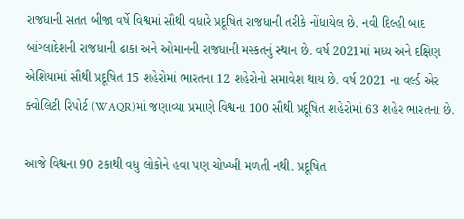રાજધાની સતત બીજા વર્ષે વિશ્વમાં સૌથી વધારે પ્રદૂષિત રાજધાની તરીકે નોંધાયેલ છે. નવી દિલ્હી બાદ બાંગ્લાદેશની રાજધાની ઢાકા અને ઓમાનની રાજધાની મસ્કતનું સ્થાન છે. વર્ષ 2021માં મધ્ય અને દક્ષિણ એશિયામાં સૌથી પ્રદૂષિત 15 શહેરોમાં ભારતના 12 શહેરોનો સમાવેશ થાય છે. વર્ષ 2021 ના વર્લ્ડ એર ક્વોલિટી રિપોર્ટ (WAQR)માં જણાવ્યા પ્રમાણે વિશ્વના 100 સૌથી પ્રદૂષિત શહેરોમાં 63 શહેર ભારતના છે.

આજે વિશ્વના 90 ટકાથી વધુ લોકોને હવા પણ ચોખ્ખી મળતી નથી. પ્રદૂષિત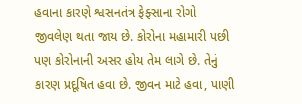હવાના કારણે શ્વસનતંત્ર ફેફ્સાના રોગો જીવલેણ થતા જાય છે. કોરોના મહામારી પછી પણ કોરોનાની અસર હોય તેમ લાગે છે. તેનું કારણ પ્રદૂષિત હવા છે. જીવન માટે હવા, પાણી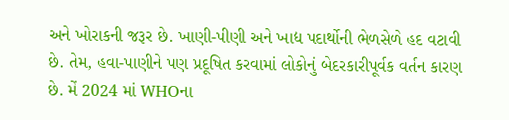અને ખોરાકની જરૂર છે. ખાણી-પીણી અને ખાદ્ય પદાર્થોની ભેળસેળે હદ વટાવી છે. તેમ, હવા-પાણીને પણ પ્રદૂષિત કરવામાં લોકોનું બેદરકારીપૂર્વક વર્તન કારણ છે. મેં 2024 માં WHOના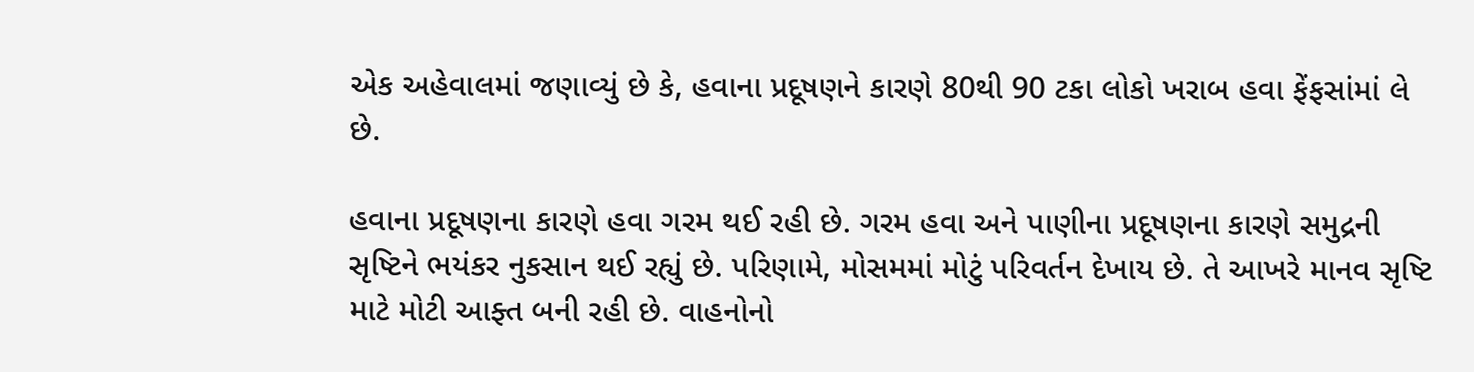એક અહેવાલમાં જણાવ્યું છે કે, હવાના પ્રદૂષણને કારણે 80થી 90 ટકા લોકો ખરાબ હવા ફેંફસાંમાં લે છે.

હવાના પ્રદૂષણના કારણે હવા ગરમ થઈ રહી છે. ગરમ હવા અને પાણીના પ્રદૂષણના કારણે સમુદ્રની સૃષ્ટિને ભયંકર નુકસાન થઈ રહ્યું છે. પરિણામે, મોસમમાં મોટું પરિવર્તન દેખાય છે. તે આખરે માનવ સૃષ્ટિ માટે મોટી આફ્ત બની રહી છે. વાહનોનો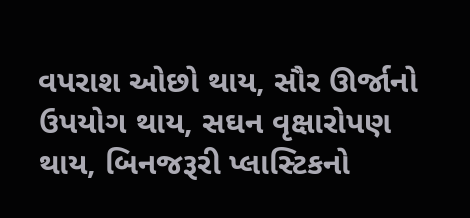વપરાશ ઓછો થાય, સૌર ઊર્જાનો ઉપયોગ થાય, સઘન વૃક્ષારોપણ થાય, બિનજરૂરી પ્લાસ્ટિકનો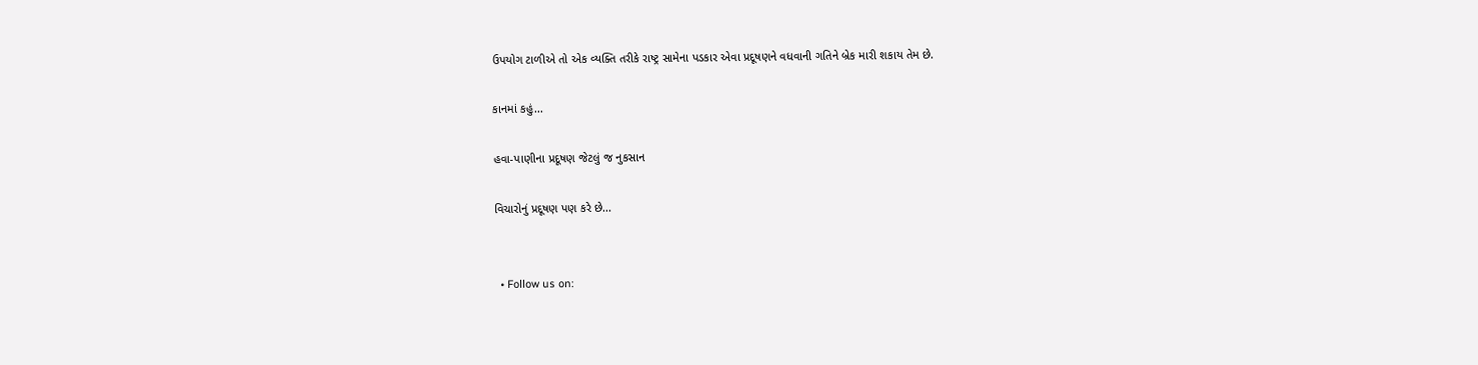ઉપયોગ ટાળીએ તો એક વ્યક્તિ તરીકે રાષ્ટ્ર સામેના પડકાર એવા પ્રદૂષણને વધવાની ગતિને બ્રેક મારી શકાય તેમ છે.

કાનમાં કહું...

હવા-પાણીના પ્રદૂષણ જેટલું જ નુકસાન

વિચારોનું પ્રદૂષણ પણ કરે છે...


  • Follow us on: